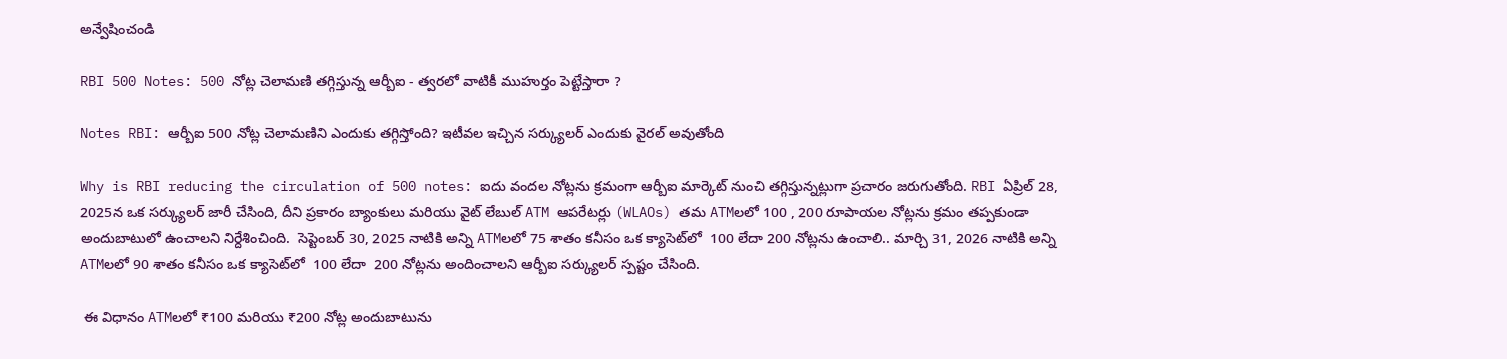అన్వేషించండి

RBI 500 Notes: 500 నోట్ల చెలామణి తగ్గిస్తున్న ఆర్బీఐ - త్వరలో వాటికీ ముహుర్తం పెట్టేస్తారా ?

Notes RBI: ఆర్బీఐ 500 నోట్ల చెలామణిని ఎందుకు తగ్గిస్తోంది? ఇటీవల ఇచ్చిన సర్క్యులర్ ఎందుకు వైరల్ అవుతోంది

Why is RBI reducing the circulation of 500 notes: ఐదు వందల నోట్లను క్రమంగా ఆర్బీఐ మార్కెట్ నుంచి తగ్గిస్తున్నట్లుగా ప్రచారం జరుగుతోంది. RBI ఏప్రిల్ 28, 2025న ఒక సర్క్యులర్ జారీ చేసింది, దీని ప్రకారం బ్యాంకులు మరియు వైట్ లేబుల్ ATM ఆపరేటర్లు (WLAOs) తమ ATMలలో 100 , 200 రూపాయల నోట్లను క్రమం తప్పకుండా అందుబాటులో ఉంచాలని నిర్దేశించింది.  సెప్టెంబర్ 30, 2025 నాటికి అన్ని ATMలలో 75 శాతం కనీసం ఒక క్యాసెట్‌లో  100 లేదా 200 నోట్లను ఉంచాలి.. మార్చి 31, 2026 నాటికి అన్ని ATMలలో 90 శాతం కనీసం ఒక క్యాసెట్‌లో  100 లేదా  200 నోట్లను అందించాలని ఆర్బీఐ సర్క్యులర్ స్పష్టం చేసింది.

 ఈ విధానం ATMలలో ₹100 మరియు ₹200 నోట్ల అందుబాటును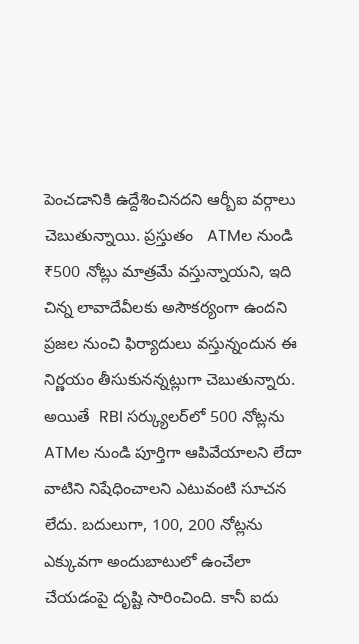పెంచడానికి ఉద్దేశించినదని ఆర్బీఐ వర్గాలు చెబుతున్నాయి. ప్రస్తుతం   ATMల నుండి ₹500 నోట్లు మాత్రమే వస్తున్నాయని, ఇది చిన్న లావాదేవీలకు అసౌకర్యంగా ఉందని ప్రజల నుంచి ఫిర్యాదులు వస్తున్నందున ఈ నిర్ణయం తీసుకునన్నట్లుగా చెబుతున్నారు. అయితే  RBI సర్క్యులర్‌లో 500 నోట్లను ATMల నుండి పూర్తిగా ఆపివేయాలని లేదా వాటిని నిషేధించాలని ఎటువంటి సూచన లేదు. బదులుగా, 100, 200 నోట్లను ఎక్కువగా అందుబాటులో ఉంచేలా చేయడంపై దృష్టి సారించింది. కానీ ఐదు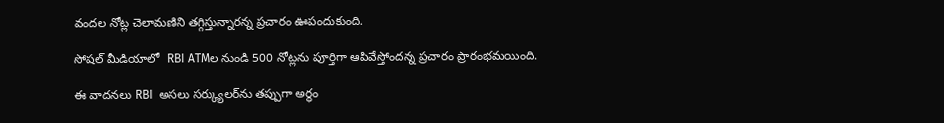వందల నోట్ల చెలామణిని తగ్గిస్తున్నారన్న ప్రచారం ఊపందుకుంది.

సోషల్ మీడియాలో  RBI ATMల నుండి 500 నోట్లను పూర్తిగా ఆపివేస్తోందన్న ప్రచారం ప్రారంభమయింది.

ఈ వాదనలు RBI  అసలు సర్క్యులర్‌ను తప్పుగా అర్థం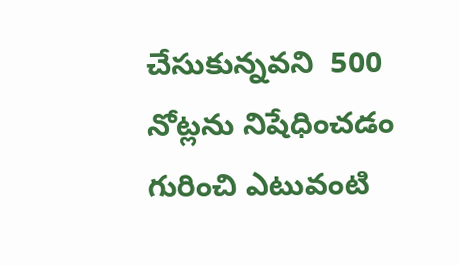చేసుకున్నవని  500 నోట్లను నిషేధించడం గురించి ఎటువంటి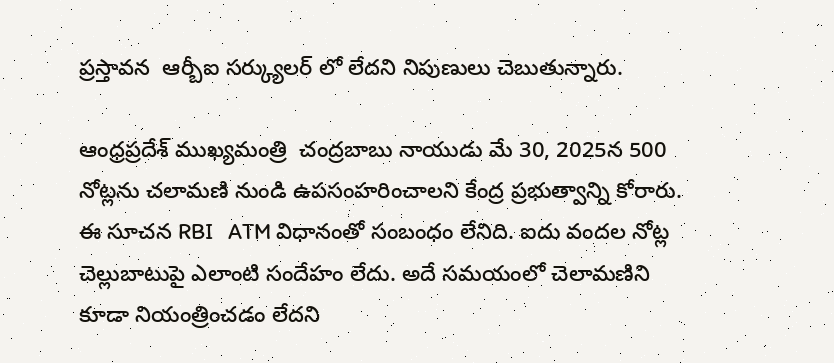ప్రస్తావన  ఆర్బీఐ సర్క్యులర్ లో లేదని నిపుణులు చెబుతున్నారు.

ఆంధ్రప్రదేశ్ ముఖ్యమంత్రి  చంద్రబాబు నాయుడు మే 30, 2025న 500  నోట్లను చలామణి నుండి ఉపసంహరించాలని కేంద్ర ప్రభుత్వాన్ని కోరారు.  ఈ సూచన RBI   ATM విధానంతో సంబంధం లేనిది. ఐదు వందల నోట్ల చెల్లుబాటుపై ఎలాంటి సందేహం లేదు. అదే సమయంలో చెలామణిని కూడా నియంత్రించడం లేదని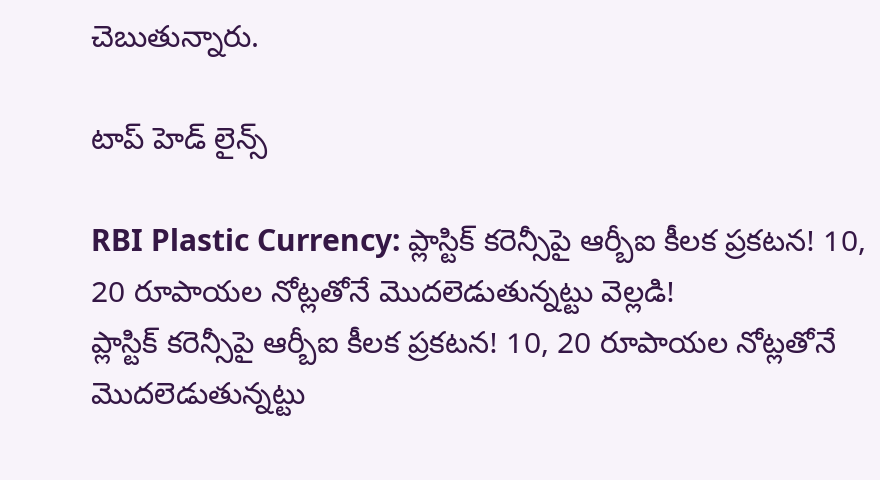చెబుతున్నారు.

టాప్ హెడ్ లైన్స్

RBI Plastic Currency: ప్లాస్టిక్ కరెన్సీపై ఆర్బీఐ కీలక ప్రకటన! 10, 20 రూపాయల నోట్లతోనే మొదలెడుతున్నట్టు వెల్లడి!
ప్లాస్టిక్ కరెన్సీపై ఆర్బీఐ కీలక ప్రకటన! 10, 20 రూపాయల నోట్లతోనే మొదలెడుతున్నట్టు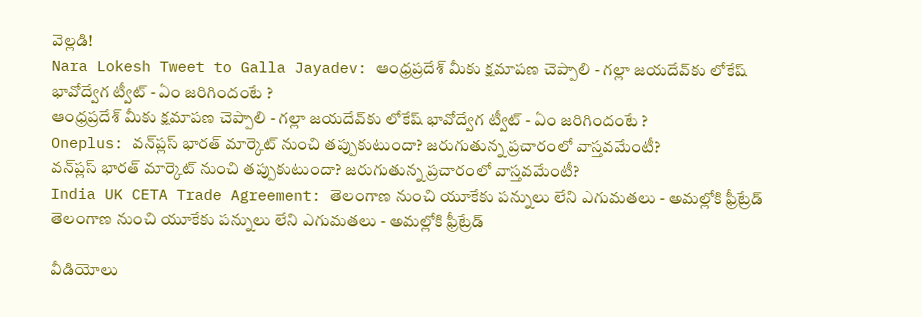వెల్లడి!
Nara Lokesh Tweet to Galla Jayadev: ఆంధ్రప్రదేశ్ మీకు క్షమాపణ చెప్పాలి - గల్లా జయదేవ్‌కు లోకేష్ భావోద్వేగ ట్వీట్ - ఏం జరిగిందంటే ?
ఆంధ్రప్రదేశ్ మీకు క్షమాపణ చెప్పాలి - గల్లా జయదేవ్‌కు లోకేష్ భావోద్వేగ ట్వీట్ - ఏం జరిగిందంటే ?
Oneplus: వన్‌ప్లస్ భారత్ మార్కెట్ నుంచి తప్పుకుటుందా? జరుగుతున్న ప్రచారంలో వాస్తవమేంటీ?
వన్‌ప్లస్ భారత్ మార్కెట్ నుంచి తప్పుకుటుందా? జరుగుతున్న ప్రచారంలో వాస్తవమేంటీ?
India UK CETA Trade Agreement: తెలంగాణ నుంచి యూకేకు పన్నులు లేని ఎగుమతలు - అమల్లోకి ఫ్రీట్రేడ్
తెలంగాణ నుంచి యూకేకు పన్నులు లేని ఎగుమతలు - అమల్లోకి ఫ్రీట్రేడ్

వీడియోలు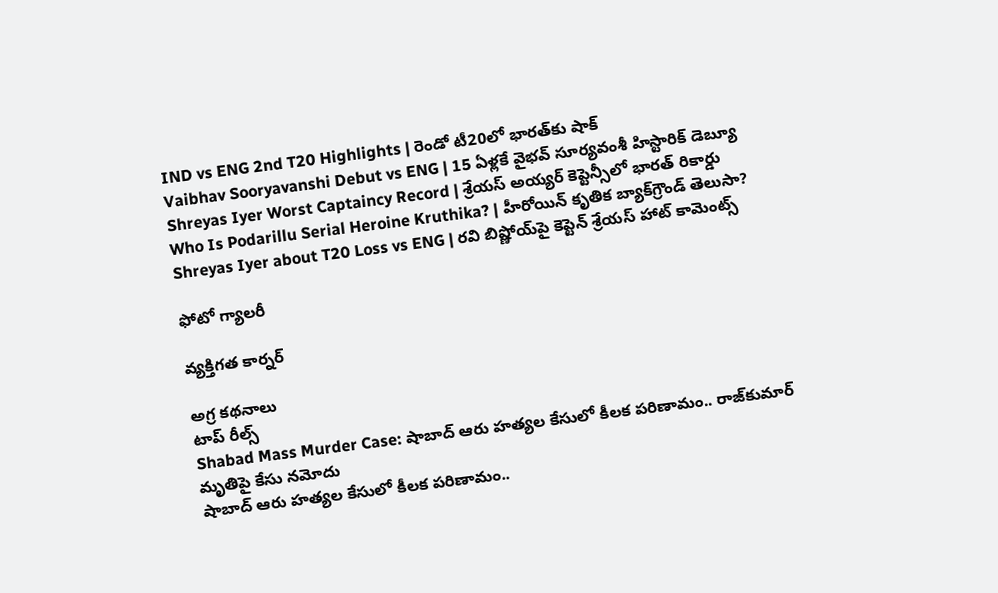IND vs ENG 2nd T20 Highlights | రెండో టీ20లో భారత్‌కు షాక్
Vaibhav Sooryavanshi Debut vs ENG | 15 ఏళ్లకే వైభవ్ సూర్యవంశీ హిస్టారిక్ డెబ్యూ
Shreyas Iyer Worst Captaincy Record | శ్రేయస్ అయ్యర్ కెప్టెన్సీలో భారత్ రికార్డు
Who Is Podarillu Serial Heroine Kruthika? | హీరోయిన్ కృతిక బ్యాక్‌గ్రౌండ్ తెలుసా?
Shreyas Iyer about T20 Loss vs ENG | రవి బిష్ణోయ్‌పై కెప్టెన్ శ్రేయస్ హాట్ కామెంట్స్

ఫోటో గ్యాలరీ

వ్యక్తిగత కార్నర్

అగ్ర కథనాలు
టాప్ రీల్స్
Shabad Mass Murder Case: షాబాద్‌ ఆరు హత్యల కేసులో కీలక పరిణామం.. రాజ్‌కుమార్ మృతిపై కేసు నమోదు
షాబాద్‌ ఆరు హత్యల కేసులో కీలక పరిణామం..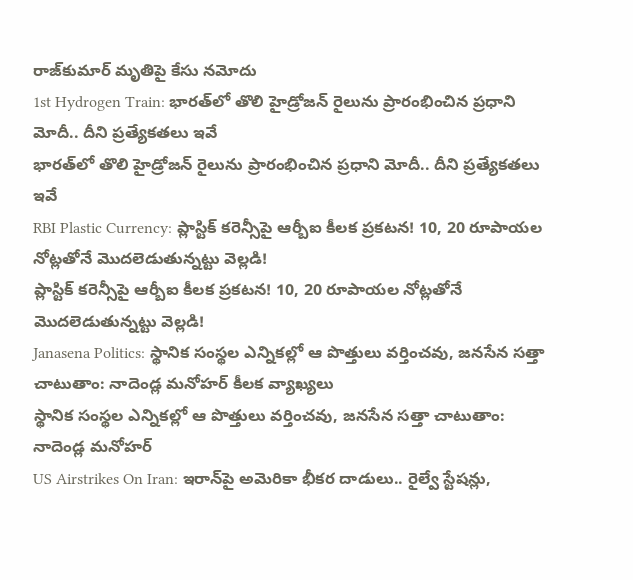రాజ్‌కుమార్ మృతిపై కేసు నమోదు
1st Hydrogen Train: భారత్‌లో తొలి హైడ్రోజన్ రైలును ప్రారంభించిన ప్రధాని మోదీ.. దీని ప్రత్యేకతలు ఇవే
భారత్‌లో తొలి హైడ్రోజన్ రైలును ప్రారంభించిన ప్రధాని మోదీ.. దీని ప్రత్యేకతలు ఇవే
RBI Plastic Currency: ప్లాస్టిక్ కరెన్సీపై ఆర్బీఐ కీలక ప్రకటన! 10, 20 రూపాయల నోట్లతోనే మొదలెడుతున్నట్టు వెల్లడి!
ప్లాస్టిక్ కరెన్సీపై ఆర్బీఐ కీలక ప్రకటన! 10, 20 రూపాయల నోట్లతోనే మొదలెడుతున్నట్టు వెల్లడి!
Janasena Politics: స్థానిక సంస్థల ఎన్నికల్లో ఆ పొత్తులు వర్తించవు, జనసేన సత్తా చాటుతాం: నాదెండ్ల మనోహర్ కీలక వ్యాఖ్యలు
స్థానిక సంస్థల ఎన్నికల్లో ఆ పొత్తులు వర్తించవు, జనసేన సత్తా చాటుతాం: నాదెండ్ల మనోహర్
US Airstrikes On Iran: ఇరాన్‌పై అమెరికా భీకర దాడులు.. రైల్వే స్టేషన్లు,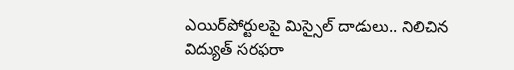ఎయిర్‌పోర్టులపై మిస్సైల్ దాడులు.. నిలిచిన విద్యుత్ సరఫరా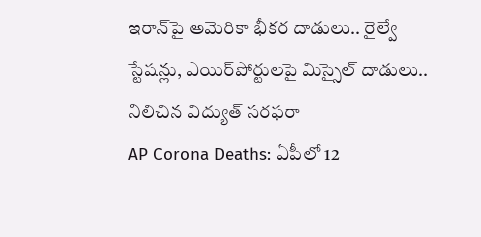ఇరాన్‌పై అమెరికా భీకర దాడులు.. రైల్వే స్టేషన్లు, ఎయిర్‌పోర్టులపై మిస్సైల్ దాడులు.. నిలిచిన విద్యుత్ సరఫరా
AP Corona Deaths: ఏపీలో 12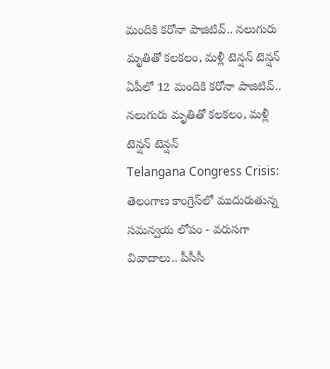మందికి కరోనా పాజిటివ్.. నలుగురు మృతితో కలకలం, మళ్లీ టెన్షన్ టెన్షన్
ఏపీలో 12 మందికి కరోనా పాజిటివ్.. నలుగురు మృతితో కలకలం, మళ్లీ టెన్షన్ టెన్షన్
Telangana Congress Crisis: తెలంగాణ కాంగ్రెస్‌లో ముదురుతున్న సమన్వయ లోపం - వరుసగా వివాదాలు.. పీసీసీ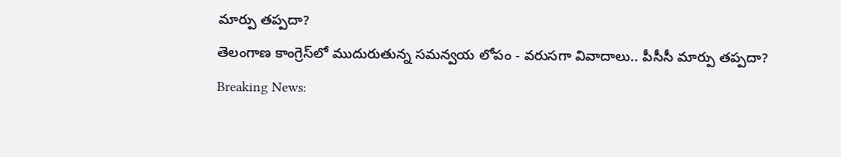మార్పు తప్పదా?
తెలంగాణ కాంగ్రెస్‌లో ముదురుతున్న సమన్వయ లోపం - వరుసగా వివాదాలు.. పీసీసీ మార్పు తప్పదా?
Breaking News: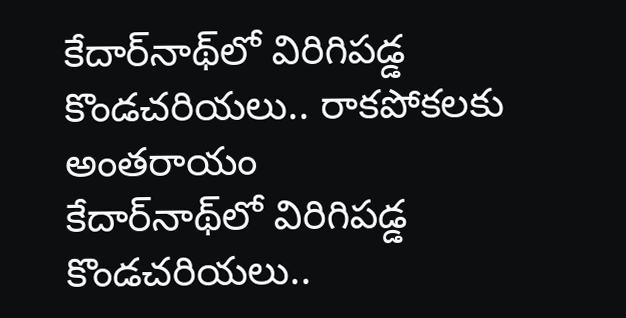కేదార్‌నాథ్‌లో విరిగిపడ్డ కొండచరియలు.. రాకపోకలకు అంతరాయం
కేదార్‌నాథ్‌లో విరిగిపడ్డ కొండచరియలు..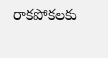రాకపోకలకు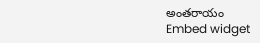అంతరాయం
Embed widget